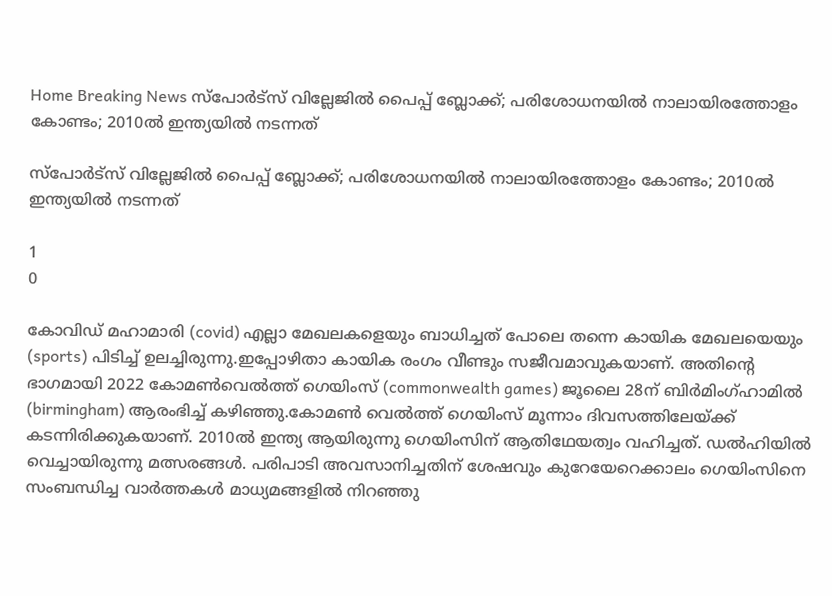Home Breaking News സ്പോര്‍ട്സ് വില്ലേജില്‍ പൈപ്പ് ബ്ലോക്ക്; പരിശോധനയില്‍ നാലായിരത്തോളം കോണ്ടം; 2010ല്‍ ഇന്ത്യയില്‍ നടന്നത്

സ്പോര്‍ട്സ് വില്ലേജില്‍ പൈപ്പ് ബ്ലോക്ക്; പരിശോധനയില്‍ നാലായിരത്തോളം കോണ്ടം; 2010ല്‍ ഇന്ത്യയില്‍ നടന്നത്

1
0

കോവിഡ് മഹാമാരി (covid) എല്ലാ മേഖലകളെയും ബാധിച്ചത് പോലെ തന്നെ കായിക മേഖലയെയും (sports) പിടിച്ച് ഉലച്ചിരുന്നു.ഇപ്പോഴിതാ കായിക രംഗം വീണ്ടും സജീവമാവുകയാണ്. അതിന്റെ ഭാഗമായി 2022 കോമണ്‍വെല്‍ത്ത് ഗെയിംസ് (commonwealth games) ജൂലൈ 28ന് ബിര്‍മിംഗ്ഹാമില്‍ (birmingham) ആരംഭിച്ച് കഴിഞ്ഞു.കോമണ്‍ വെല്‍ത്ത് ഗെയിംസ് മൂന്നാം ദിവസത്തിലേയ്ക്ക് കടന്നിരിക്കുകയാണ്. 2010ല്‍ ഇന്ത്യ ആയിരുന്നു ഗെയിംസിന് ആതിഥേയത്വം വഹിച്ചത്. ഡല്‍ഹിയില്‍ വെച്ചായിരുന്നു മത്സരങ്ങള്‍. പരിപാടി അവസാനിച്ചതിന് ശേഷവും കുറേയേറെക്കാലം ഗെയിംസിനെ സംബന്ധിച്ച വാര്‍ത്തകള്‍ മാധ്യമങ്ങളില്‍ നിറഞ്ഞു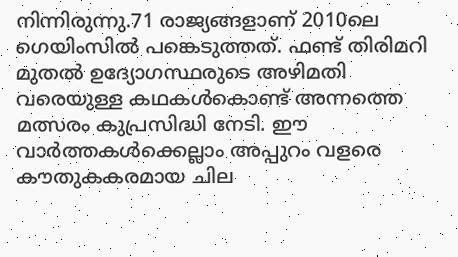നിന്നിരുന്നു.71 രാജ്യങ്ങളാണ് 2010ലെ ഗെയിംസില്‍ പങ്കെടുത്തത്. ഫണ്ട് തിരിമറി മുതല്‍ ഉദ്യോഗസ്ഥരുടെ അഴിമതി വരെയുള്ള കഥകള്‍കൊണ്ട് അന്നത്തെ മത്സരം കുപ്രസിദ്ധി നേടി. ഈ വാര്‍ത്തകള്‍ക്കെല്ലാം അപ്പുറം വളരെ കൗതുകകരമായ ചില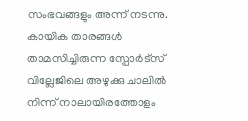സംഭവങ്ങളും അന്ന് നടന്നു. കായിക താരങ്ങള്‍ താമസിച്ചിരുന്ന സ്പോര്‍ട്സ് വില്ലേജിലെ അഴുക്കു ചാലില്‍ നിന്ന് നാലായിരത്തോളം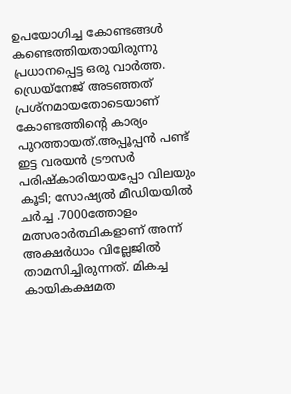ഉപയോഗിച്ച കോണ്ടങ്ങള്‍ കണ്ടെത്തിയതായിരുന്നു പ്രധാനപ്പെട്ട ഒരു വാര്‍ത്ത. ഡ്രെയ്നേജ് അടഞ്ഞത് പ്രശ്നമായതോടെയാണ് കോണ്ടത്തിന്റെ കാര്യം പുറത്തായത്.അപ്പൂപ്പന്‍ പണ്ട് ഇട്ട വരയന്‍ ട്രൗസര്‍ പരിഷ്‌കാരിയായപ്പോ വിലയും കൂടി; സോഷ്യല്‍ മീഡിയയില്‍ ചര്‍ച്ച .7000ത്തോളം മത്സരാര്‍ത്ഥികളാണ് അന്ന് അക്ഷര്‍ധാം വില്ലേജില്‍ താമസിച്ചിരുന്നത്. മികച്ച കായികക്ഷമത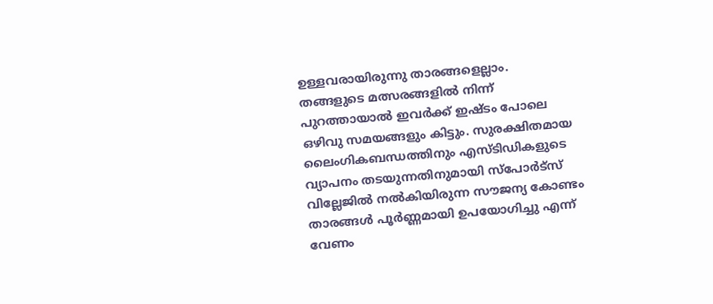ഉള്ളവരായിരുന്നു താരങ്ങളെല്ലാം. തങ്ങളുടെ മത്സരങ്ങളില്‍ നിന്ന് പുറത്തായാല്‍ ഇവര്‍ക്ക് ഇഷ്ടം പോലെ ഒഴിവു സമയങ്ങളും കിട്ടും. സുരക്ഷിതമായ ലൈംഗികബന്ധത്തിനും എസ്ടിഡികളുടെ വ്യാപനം തടയുന്നതിനുമായി സ്പോര്‍ട്സ് വില്ലേജില്‍ നല്‍കിയിരുന്ന സൗജന്യ കോണ്ടം താരങ്ങള്‍ പൂര്‍ണ്ണമായി ഉപയോഗിച്ചു എന്ന് വേണം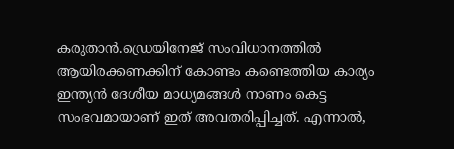കരുതാന്‍.ഡ്രെയിനേജ് സംവിധാനത്തില്‍ ആയിരക്കണക്കിന് കോണ്ടം കണ്ടെത്തിയ കാര്യം ഇന്ത്യന്‍ ദേശീയ മാധ്യമങ്ങള്‍ നാണം കെട്ട സംഭവമായാണ് ഇത് അവതരിപ്പിച്ചത്. എന്നാല്‍,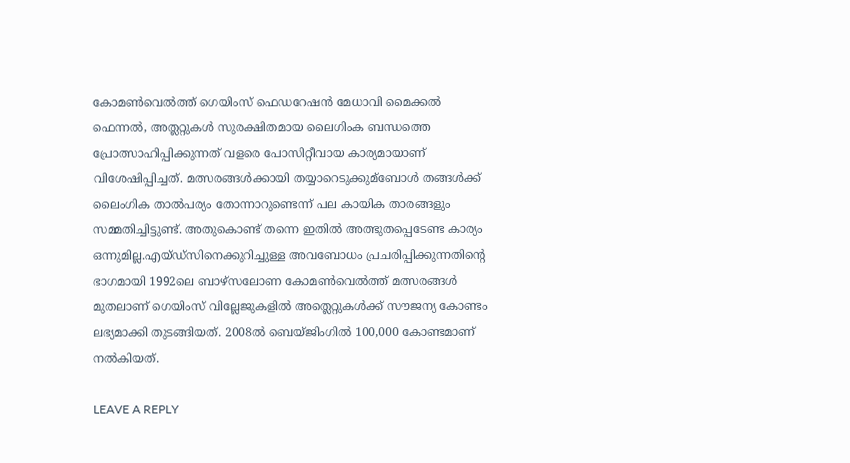കോമണ്‍വെല്‍ത്ത് ഗെയിംസ് ഫെഡറേഷന്‍ മേധാവി മൈക്കല്‍ ഫെന്നല്‍, അത്ലറ്റുകള്‍ സുരക്ഷിതമായ ലൈഗിംക ബന്ധത്തെ പ്രോത്സാഹിപ്പിക്കുന്നത് വളരെ പോസിറ്റീവായ കാര്യമായാണ് വിശേഷിപ്പിച്ചത്. മത്സരങ്ങള്‍ക്കായി തയ്യാറെടുക്കുമ്‌ബോള്‍ തങ്ങള്‍ക്ക് ലൈംഗിക താല്‍പര്യം തോന്നാറുണ്ടെന്ന് പല കായിക താരങ്ങളും സമ്മതിച്ചിട്ടുണ്ട്. അതുകൊണ്ട് തന്നെ ഇതില്‍ അത്ഭുതപ്പെടേണ്ട കാര്യം ഒന്നുമില്ല.എയ്ഡ്സിനെക്കുറിച്ചുള്ള അവബോധം പ്രചരിപ്പിക്കുന്നതിന്റെ ഭാഗമായി 1992ലെ ബാഴ്സലോണ കോമണ്‍വെല്‍ത്ത് മത്സരങ്ങള്‍ മുതലാണ് ഗെയിംസ് വില്ലേജുകളില്‍ അത്ലെറ്റുകള്‍ക്ക് സൗജന്യ കോണ്ടം ലഭ്യമാക്കി തുടങ്ങിയത്. 2008ല്‍ ബെയ്ജിംഗില്‍ 100,000 കോണ്ടമാണ് നല്‍കിയത്.

LEAVE A REPLY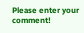Please enter your comment!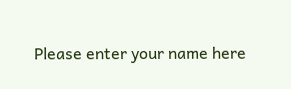Please enter your name here